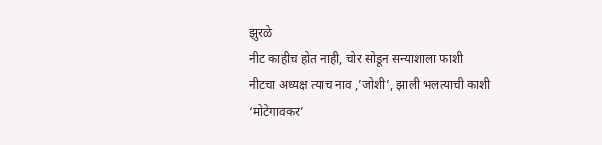झुरळे
नीट काहीच होत नाही, चोर सोडून सन्याशाला फाशी
नीटचा अध्यक्ष त्याच नाव ,’जोशी’, झाली भलत्याची काशी
‘मोटेगावकर’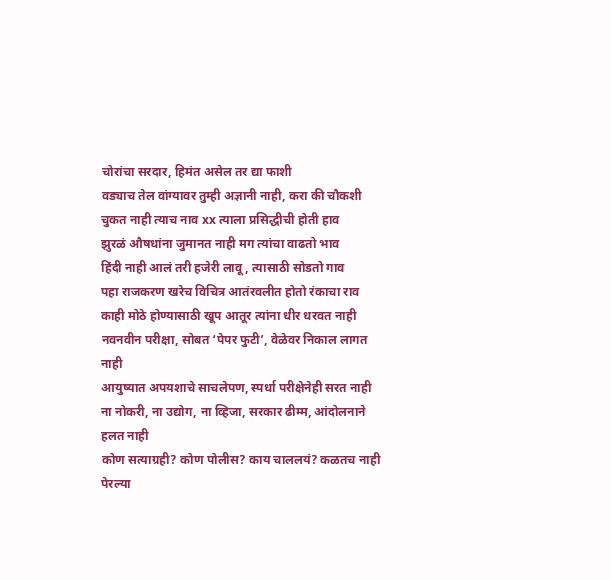चोरांचा सरदार, हिमंत असेल तर द्या फाशी
वड्याच तेल वांग्यावर तुम्ही अज्ञानी नाही, करा की चौकशी
चुकत नाही त्याच नाव xx त्याला प्रसिद्धीची होती हाव
झुरळं औषधांना जुमानत नाही मग त्यांचा वाढतो भाव
हिंदी नाही आलं तरी हजेरी लावू, त्यासाठी सोडतो गाव
पहा राजकरण खरेच विचित्र आतंरवलीत होतो रंकाचा राव
काही मोठे होण्यासाठी खूप आतूर त्यांना धीर धरवत नाही
नवनवीन परीक्षा, सोबत ‘पेपर फुटी’, वेळेवर निकाल लागत नाही
आयुष्यात अपयशाचे साचलेपण, स्पर्धा परीक्षेनेही सरत नाही
ना नोकरी, ना उद्योग, ना व्हिजा, सरकार ढीम्म, आंदोलनाने हलत नाही
कोण सत्याग्रही? कोण पोलीस? काय चाललयं? कळतच नाही
पेरल्या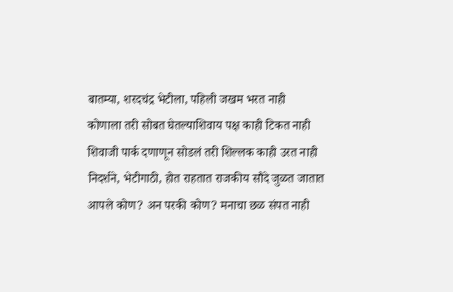बातम्या, शरदचंद्र भेटीला, पहिली जखम भरत नाही
कोणाला तरी सोबत घेतल्याशिवाय पक्ष काही टिकत नाही
शिवाजी पार्क दणाणून सोडलं तरी शिल्लक काही उरत नाही
निदर्शने, भेटीगाठी, होत राहतात राजकीय सौदे जुळत जातात
आपले कोण? अन परकी कोण? मनाचा छळ संपत नाही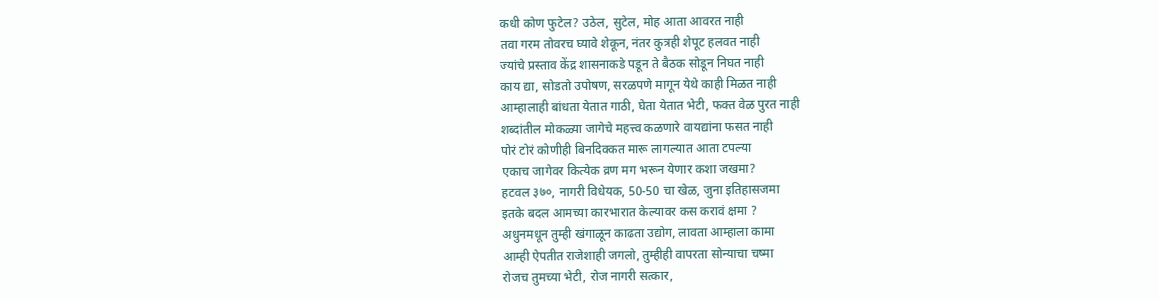कधी कोण फुटेल? उठेल, सुटेल, मोह आता आवरत नाही
तवा गरम तोवरच घ्यावे शेकून, नंतर कुत्रही शेपूट हलवत नाही
ज्यांचे प्रस्ताव केंद्र शासनाकडे पडून ते बैठक सोडून निघत नाही
काय द्या, सोडतो उपोषण, सरळपणे मागून येथे काही मिळत नाही
आम्हालाही बांधता येतात गाठी, घेता येतात भेटी, फक्त वेळ पुरत नाही
शब्दांतील मोकळ्या जागेचे महत्त्व कळणारे वायद्यांना फसत नाही
पोरं टोरं कोणीही बिनदिक्कत मारू लागल्यात आता टपल्या
एकाच जागेवर कित्येक व्रण मग भरून येणार कशा जखमा?
हटवल ३७०, नागरी विधेयक, 50-50 चा खेळ, जुना इतिहासजमा
इतके बदल आमच्या कारभारात केल्यावर कस करावं क्षमा ?
अधुनमधून तुम्ही खंगाळून काढता उद्योग, लावता आम्हाला कामा
आम्ही ऐपतीत राजेशाही जगलो, तुम्हीही वापरता सोन्याचा चष्मा
रोजच तुमच्या भेटी, रोज नागरी सत्कार,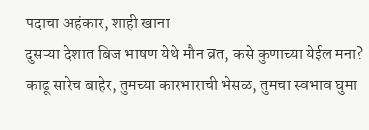पदाचा अहंकार, शाही खाना
दुसऱ्या देशात बिज भाषण येथे मौन व्रत, कसे कुणाच्या येईल मना?
काढू सारेच बाहेर, तुमच्या कारभाराची भेसळ, तुमचा स्वभाव घुमा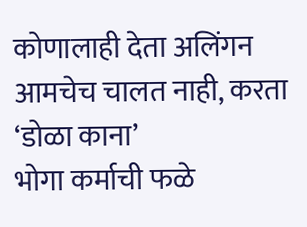कोणालाही देता अलिंगन आमचेच चालत नाही, करता ‘डोळा काना’
भोगा कर्माची फळे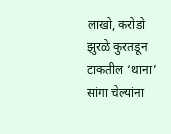लाखो, करोडो झुरळे कुरतडून टाकतील ‘थाना’
सांगा चेल्यांना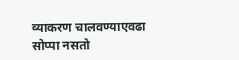व्याकरण चालवण्याएवढा सोप्पा नसतो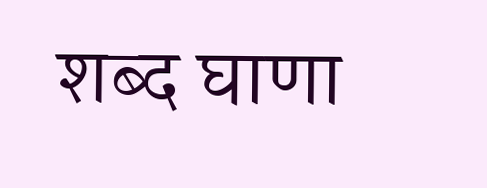शब्द घाणा